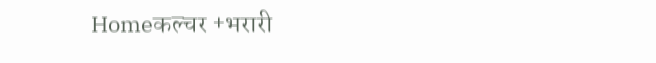Homeकल्चर +भरारी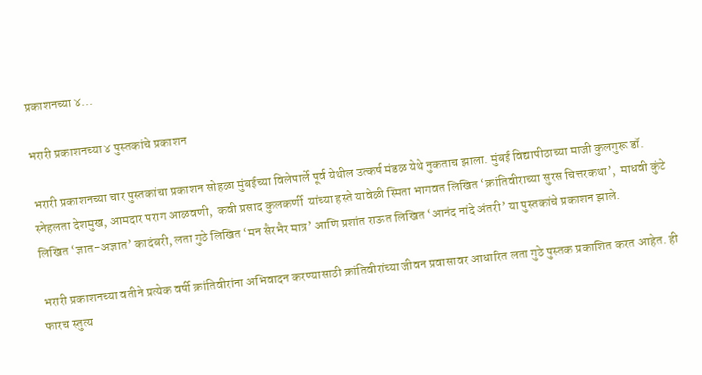प्रकाशनच्या ४...

भरारी प्रकाशनच्या ४ पुस्तकांचे प्रकाशन

भरारी प्रकाशनच्या चार पुस्तकांचा प्रकाशन सोहळा मुंबईच्या विलेपार्ले पूर्व येथील उत्कर्ष मंडळ येथे नुकताच झाला. मुंबई विद्यापीठाच्या माजी कुलगुरू डॉ. स्नेहलता देशमुख, आमदार पराग आळवणी,  कवी प्रसाद कुलकर्णी  यांच्या हस्ते यावेळी स्मिता भागवत लिखित ‘क्रांतिवीराच्या सुरस चित्तरकथा’,  माधवी कुंटे लिखित ‘ज्ञात-अज्ञात’ कादंबरी, लता गुठे लिखित ‘मन सैरभैर मात्र’ आणि प्रशांत राऊत लिखित ‘आनंद नांदे अंतरी’ या पुस्तकांचे प्रकाशन झाले.

भरारी प्रकाशनच्या वतीने प्रत्येक वर्षी क्रांतिवीरांना अभिवादन करण्यासाठी क्रांतिवीरांच्या जीवन प्रवासावर आधारित लता गुठे पुस्तक प्रकाशित करत आहेत. ही फारच स्तुत्य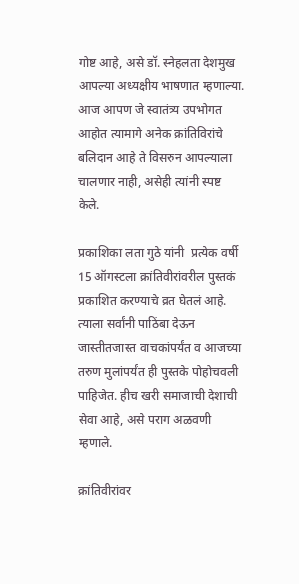गोष्ट आहे, असे डॉ. स्नेहलता देशमुख आपल्या अध्यक्षीय भाषणात म्हणाल्या. आज आपण जे स्वातंत्र्य उपभोगत आहोत त्यामागे अनेक क्रांतिविरांचे बलिदान आहे ते विसरुन आपल्याला चालणार नाही, असेही त्यांनी स्पष्ट केले.

प्रकाशिका लता गुठे यांनी  प्रत्येक वर्षी 15 ऑगस्टला क्रांतिवीरांवरील पुस्तकं प्रकाशित करण्याचे व्रत घेतलं आहे. त्याला सर्वांनी पाठिंबा देऊन जास्तीतजास्त वाचकांपर्यंत व आजच्या तरुण मुलांपर्यंत ही पुस्तके पोहोचवली पाहिजेत. हीच खरी समाजाची देशाची सेवा आहे, असे पराग अळवणी म्हणाले.

क्रांतिवीरांवर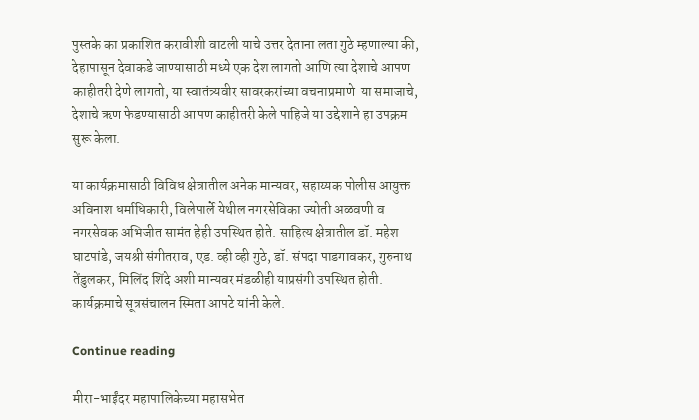पुस्तके का प्रकाशित करावीशी वाटली याचे उत्तर देताना लता गुठे म्हणाल्या की, देहापासून देवाकडे जाण्यासाठी मध्ये एक देश लागतो आणि त्या देशाचे आपण काहीतरी देणे लागतो, या स्वातंत्र्यवीर सावरकरांच्या वचनाप्रमाणे  या समाजाचे, देशाचे ऋण फेडण्यासाठी आपण काहीतरी केले पाहिजे या उद्देशाने हा उपक्रम सुरू केला.

या कार्यक्रमासाठी विविध क्षेत्रातील अनेक मान्यवर, सहाय्यक पोलीस आयुक्त अविनाश धर्माधिकारी, विलेपार्ले येथील नगरसेविका ज्योती अळवणी व नगरसेवक अभिजीत सामंत हेही उपस्थित होते. साहित्य क्षेत्रातील डॉ. महेश घाटपांडे, जयश्री संगीतराव, एड. व्ही व्ही गुठे, डॉ. संपदा पाडगावकर, गुरुनाथ तेंडुलकर, मिलिंद शिंदे अशी मान्यवर मंडळीही याप्रसंगी उपस्थित होती. कार्यक्रमाचे सूत्रसंचालन स्मिता आपटे यांनी केले.

Continue reading

मीरा-भाईंदर महापालिकेच्या महासभेत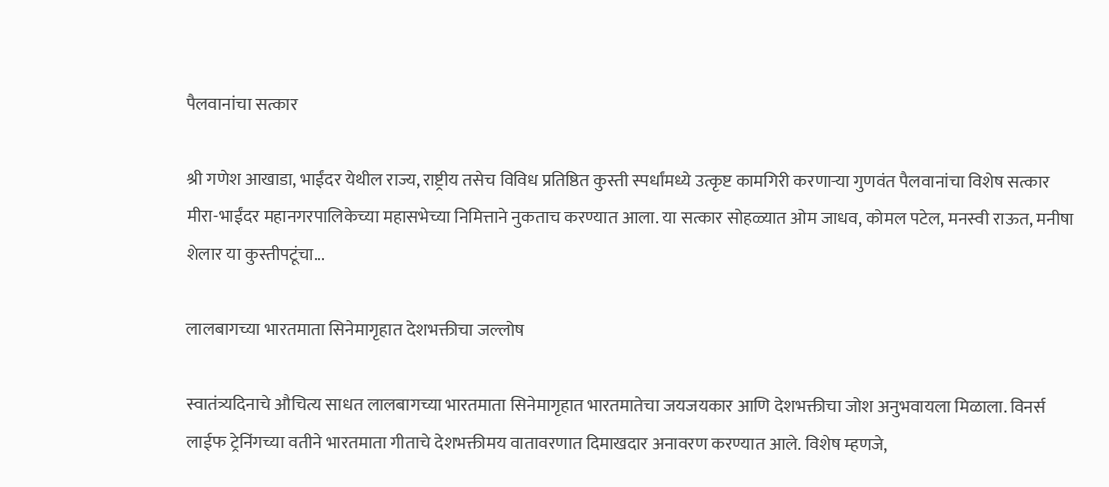पैलवानांचा सत्कार

श्री गणेश आखाडा, भाईंदर येथील राज्य, राष्ट्रीय तसेच विविध प्रतिष्ठित कुस्ती स्पर्धांमध्ये उत्कृष्ट कामगिरी करणाऱ्या गुणवंत पैलवानांचा विशेष सत्कार मीरा-भाईंदर महानगरपालिकेच्या महासभेच्या निमित्ताने नुकताच करण्यात आला. या सत्कार सोहळ्यात ओम जाधव, कोमल पटेल, मनस्वी राऊत, मनीषा शेलार या कुस्तीपटूंचा...

लालबागच्या भारतमाता सिनेमागृहात देशभक्तीचा जल्लोष

स्वातंत्र्यदिनाचे औचित्य साधत लालबागच्या भारतमाता सिनेमागृहात भारतमातेचा जयजयकार आणि देशभक्तीचा जोश अनुभवायला मिळाला. विनर्स लाईफ ट्रेनिंगच्या वतीने भारतमाता गीताचे देशभक्तीमय वातावरणात दिमाखदार अनावरण करण्यात आले. विशेष म्हणजे,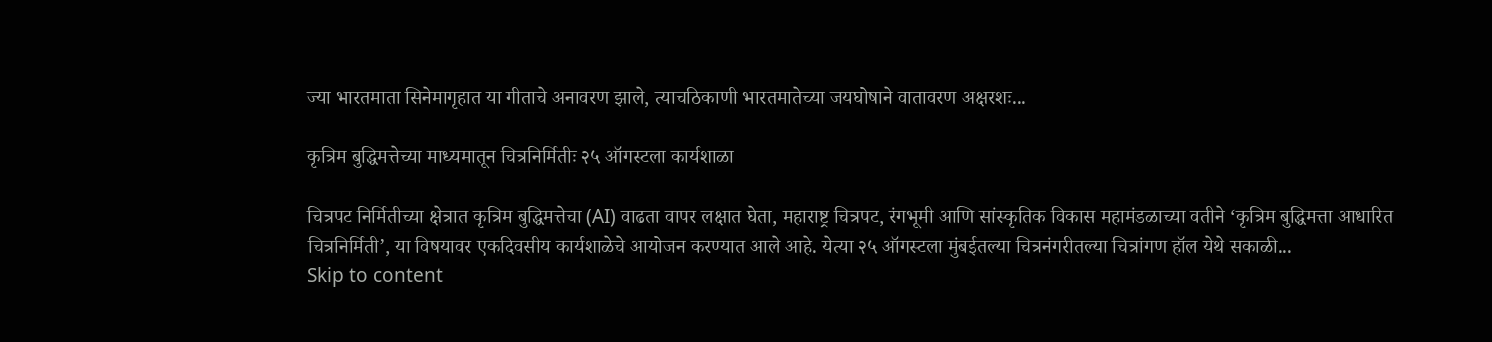ज्या भारतमाता सिनेमागृहात या गीताचे अनावरण झाले, त्याचठिकाणी भारतमातेच्या जयघोषाने वातावरण अक्षरशः...

कृत्रिम बुद्धिमत्तेच्या माध्यमातून चित्रनिर्मितीः २५ ऑगस्टला कार्यशाळा

चित्रपट निर्मितीच्या क्षेत्रात कृत्रिम बुद्धिमत्तेचा (AI) वाढता वापर लक्षात घेता, महाराष्ट्र चित्रपट, रंगभूमी आणि सांस्कृतिक विकास महामंडळाच्या वतीने ‘कृत्रिम बुद्धिमत्ता आधारित चित्रनिर्मिती’, या विषयावर एकदिवसीय कार्यशाळेचे आयोजन करण्यात आले आहे. येत्या २५ ऑगस्टला मुंबईतल्या चित्रनंगरीतल्या चित्रांगण हॉल येथे सकाळी...
Skip to content